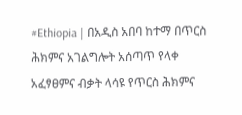#Ethiopia | በአዲስ አበባ ከተማ በጥርስ ሕክምና አገልግሎት አሰጣጥ የላቀ አፈፃፀምና ብቃት ላሳዩ የጥርስ ሕክምና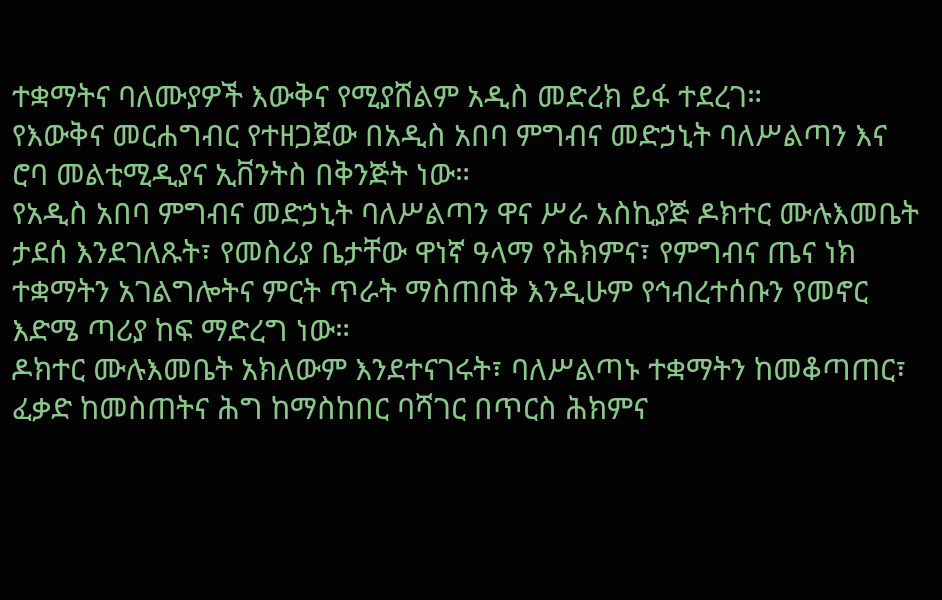ተቋማትና ባለሙያዎች እውቅና የሚያሸልም አዲስ መድረክ ይፋ ተደረገ።
የእውቅና መርሐግብር የተዘጋጀው በአዲስ አበባ ምግብና መድኃኒት ባለሥልጣን እና ሮባ መልቲሚዲያና ኢቨንትስ በቅንጅት ነው።
የአዲስ አበባ ምግብና መድኃኒት ባለሥልጣን ዋና ሥራ አስኪያጅ ዶክተር ሙሉእመቤት ታደሰ እንደገለጹት፣ የመስሪያ ቤታቸው ዋነኛ ዓላማ የሕክምና፣ የምግብና ጤና ነክ ተቋማትን አገልግሎትና ምርት ጥራት ማስጠበቅ እንዲሁም የኅብረተሰቡን የመኖር እድሜ ጣሪያ ከፍ ማድረግ ነው።
ዶክተር ሙሉእመቤት አክለውም እንደተናገሩት፣ ባለሥልጣኑ ተቋማትን ከመቆጣጠር፣ ፈቃድ ከመስጠትና ሕግ ከማስከበር ባሻገር በጥርስ ሕክምና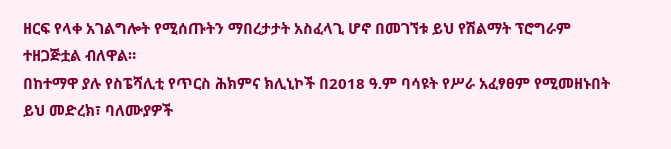ዘርፍ የላቀ አገልግሎት የሚሰጡትን ማበረታታት አስፈላጊ ሆኖ በመገኘቱ ይህ የሽልማት ፕሮግራም ተዘጋጅቷል ብለዋል።
በከተማዋ ያሉ የስፔሻሊቲ የጥርስ ሕክምና ክሊኒኮች በ2018 ዓ.ም ባሳዩት የሥራ አፈፃፀም የሚመዘኑበት ይህ መድረክ፣ ባለሙያዎች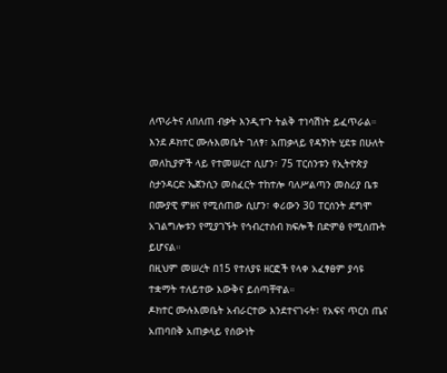ለጥራትና ለበለጠ ብቃት እንዲተጉ ትልቅ ተነሳሽነት ይፈጥራል።
እንደ ዶክተር ሙሉእመቤት ገለፃ፣ አጠቃላይ የዳኝነት ሂደቱ በሁለት መለኪያዎች ላይ የተመሠረተ ሲሆን፣ 75 ፐርሰንቱን የኢትዮጵያ ስታንዳርድ ኤጀንሲን መስፈርት ተከተሎ ባለሥልጣን መስሪያ ቤቱ በሙያዊ ምዘና የሚሰጠው ሲሆን፣ ቀሪውን 30 ፐርሰንት ደግሞ አገልግሎቱን የሚያገኙት የኅብረተሰብ ክፍሎች በድምፅ የሚሰጡት ይሆናል።
በዚህም መሠረት በ15 የተለያዩ ዘርፎች የላቀ አፈፃፀም ያሳዩ ተቋማት ተለይተው እውቅና ይሰጣቸዋል።
ዶክተር ሙሉእመቤት አብራርተው እንደተናገሩት፣ የአፍና ጥርስ ጤና አጠባበቅ አጠቃላይ የሰውነት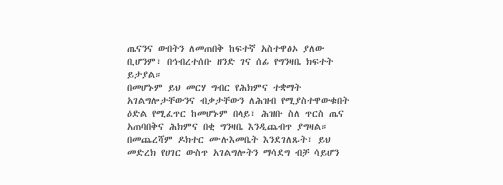ጤናንና ውበትን ለመጠበቅ ከፍተኛ አስተዋፅኦ ያለው ቢሆንም፣ በኅብረተሰቡ ዘንድ ገና ሰፊ የግንዛቤ ክፍተት ይታያል።
በመሆኑም ይህ መርሃ ግብር የሕክምና ተቋማት አገልግሎታቸውንና ብቃታቸውን ለሕዝብ የሚያስተዋውቁበት ዕድል የሚፈጥር ከመሆኑም በላይ፣ ሕዝቡ ስለ ጥርስ ጤና አጠባበቅና ሕክምና በቂ ግንዛቤ እንዲጨብጥ ያግዛል።
በመጨረሻም ዶክተር ሙሉእመቤት እንደገለጹት፣ ይህ መድረክ የሀገር ውስጥ አገልግሎትን ማሳደግ ብቻ ሳይሆን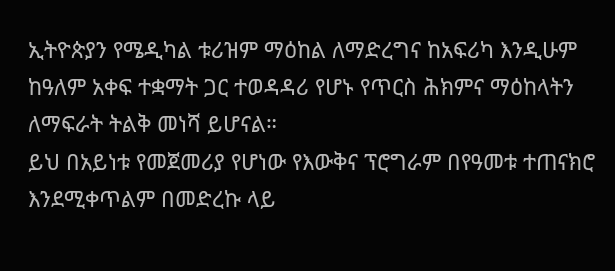ኢትዮጵያን የሜዲካል ቱሪዝም ማዕከል ለማድረግና ከአፍሪካ እንዲሁም ከዓለም አቀፍ ተቋማት ጋር ተወዳዳሪ የሆኑ የጥርስ ሕክምና ማዕከላትን ለማፍራት ትልቅ መነሻ ይሆናል።
ይህ በአይነቱ የመጀመሪያ የሆነው የእውቅና ፕሮግራም በየዓመቱ ተጠናክሮ እንደሚቀጥልም በመድረኩ ላይ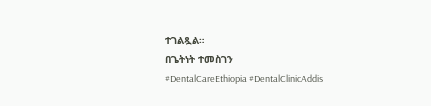ተገልጿል።
በጌትነት ተመስገን
#DentalCareEthiopia #DentalClinicAddis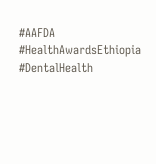#AAFDA #HealthAwardsEthiopia
#DentalHealth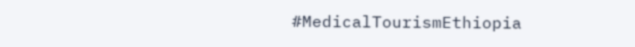#MedicalTourismEthiopia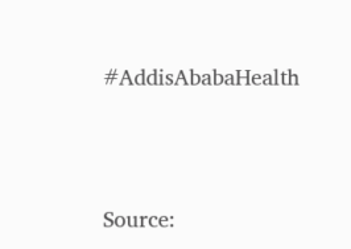#AddisAbabaHealth




Source: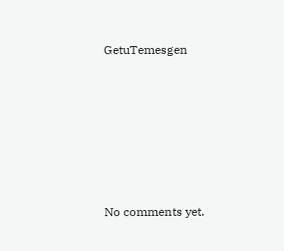GetuTemesgen








No comments yet.